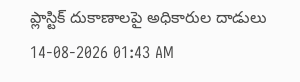ప్లాస్టిక్ దుకాణాలపై అధికారుల దాడులు
14-08-2026 01:43 AM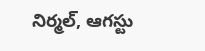నిర్మల్, ఆగస్టు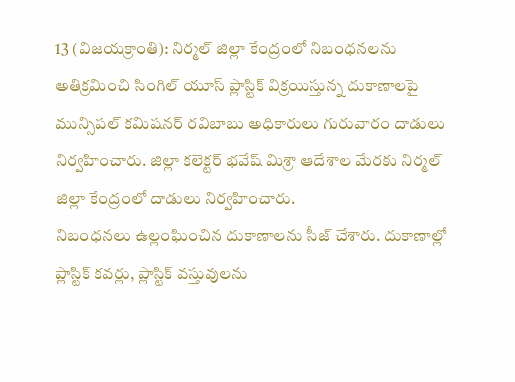13 (విజయక్రాంతి): నిర్మల్ జిల్లా కేంద్రంలో నిబంధనలను అతిక్రమించి సింగిల్ యూస్ ప్లాస్టిక్ విక్రయిస్తున్న దుకాణాలపై మున్సిపల్ కమిషనర్ రవిబాబు అధికారులు గురువారం దాడులు నిర్వహించారు. జిల్లా కలెక్టర్ భవేష్ మిశ్రా ఆదేశాల మేరకు నిర్మల్ జిల్లా కేంద్రంలో దాడులు నిర్వహించారు.
నిబంధనలు ఉల్లంఘించిన దుకాణాలను సీజ్ చేశారు. దుకాణాల్లో ప్లాస్టిక్ కవర్లు, ప్లాస్టిక్ వస్తువులను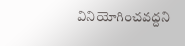వినియోగించవద్దని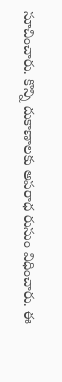సూచించారు. కొన్ని దుకాణాలకు అపరాధ రుసుం విధించారు. ఈ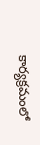కార్యక్రమంలో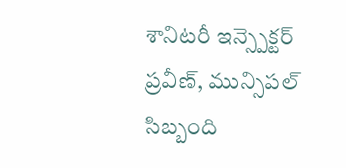శానిటరీ ఇన్స్పెక్టర్ ప్రవీణ్, మున్సిపల్ సిబ్బంది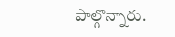పాల్గొన్నారు.